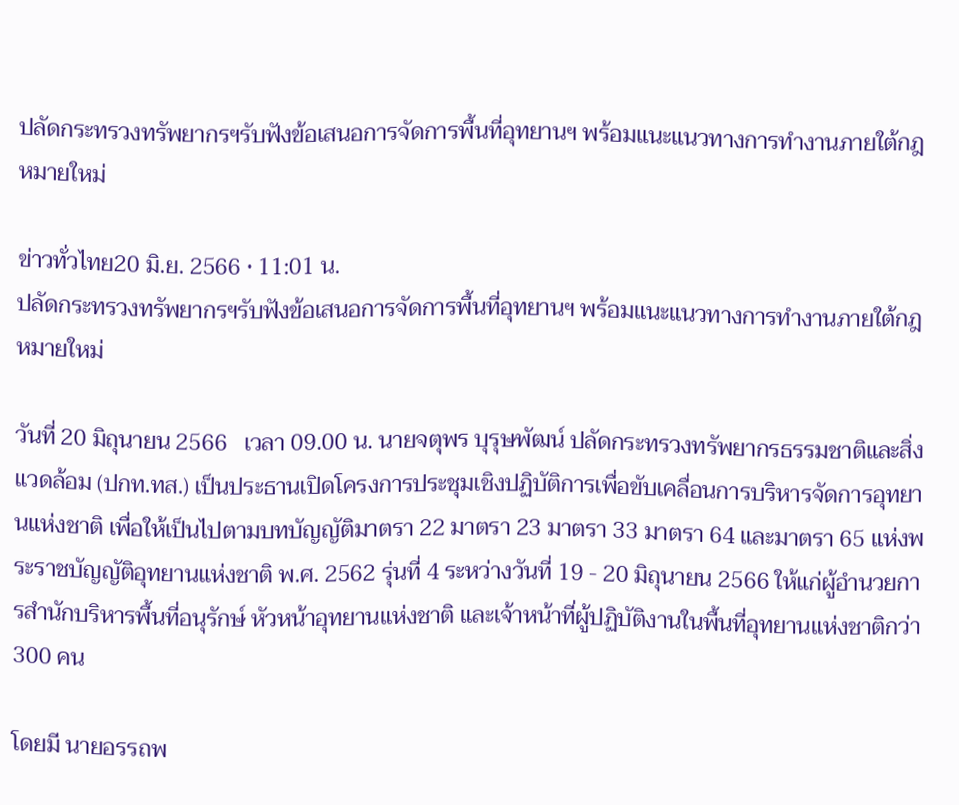ปลัดกระทรวงทรัพยากรฯรับฟังข้อเสนอการจัดการพื้นที่อุทยานฯ พร้อมแนะแนวทางการทำงานภายใต้กฎหมายใหม่

ข่าวทั่วไทย20 มิ.ย. 2566 • 11:01 น.
ปลัดกระทรวงทรัพยากรฯรับฟังข้อเสนอการจัดการพื้นที่อุทยานฯ พร้อมแนะแนวทางการทำงานภายใต้กฎหมายใหม่

วันที่ 20 มิถุนายน 2566   เวลา 09.00 น. นายจตุพร บุรุษพัฒน์ ปลัดกระทรวงทรัพยากรธรรมชาติและสิ่งแวดล้อม (ปกท.ทส.) เป็นประธานเปิดโครงการประชุมเชิงปฏิบัติการเพื่อขับเคลื่อนการบริหารจัดการอุทยานแห่งชาติ เพื่อให้เป็นไปตามบทบัญญัติมาตรา 22 มาตรา 23 มาตรา 33 มาตรา 64 และมาตรา 65 แห่งพระราชบัญญัติอุทยานแห่งชาติ พ.ศ. 2562 รุ่นที่ 4 ระหว่างวันที่ 19 - 20 มิถุนายน 2566 ให้แก่ผู้อำนวยการสำนักบริหารพื้นที่อนุรักษ์ หัวหน้าอุทยานแห่งชาติ และเจ้าหน้าที่ผู้ปฏิบัติงานในพื้นที่อุทยานแห่งชาติกว่า 300 คน

โดยมี นายอรรถพ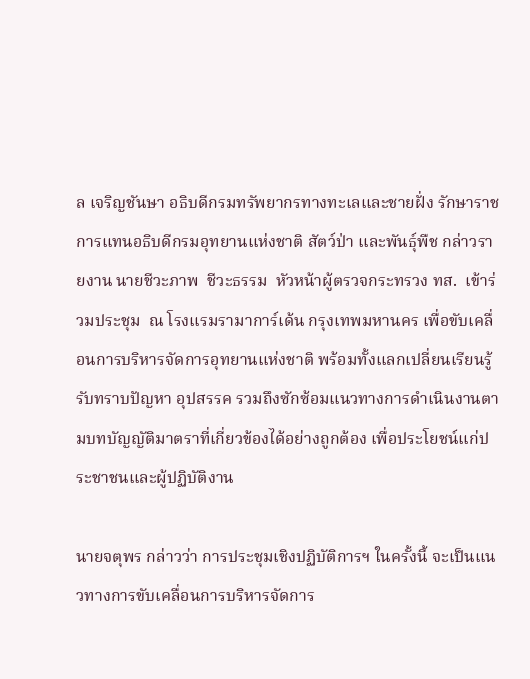ล เจริญชันษา อธิบดีกรมทรัพยากรทางทะเลและชายฝั่ง รักษาราชการแทนอธิบดีกรมอุทยานแห่งชาติ สัตว์ป่า และพันธุ์พืช กล่าวรายงาน นายชีวะภาพ  ชีวะธรรม  หัวหน้าผู้ตรวจกระทรวง ทส.  เข้าร่วมประชุม  ณ โรงแรมรามาการ์เด้น กรุงเทพมหานคร เพื่อขับเคลื่อนการบริหารจัดการอุทยานแห่งชาติ พร้อมทั้งแลกเปลี่ยนเรียนรู้ รับทราบปัญหา อุปสรรค รวมถึงซักซ้อมแนวทางการดำเนินงานตามบทบัญญัติมาตราที่เกี่ยวข้องได้อย่างถูกต้อง เพื่อประโยชน์แก่ประชาชนและผู้ปฏิบัติงาน

นายจตุพร กล่าวว่า การประชุมเชิงปฏิบัติการฯ ในครั้งนี้ จะเป็นแนวทางการขับเคลื่อนการบริหารจัดการ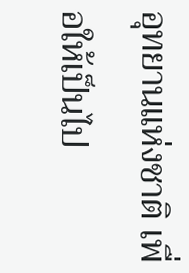อุทยานแห่งชาติ เพื่อให้เป็นไป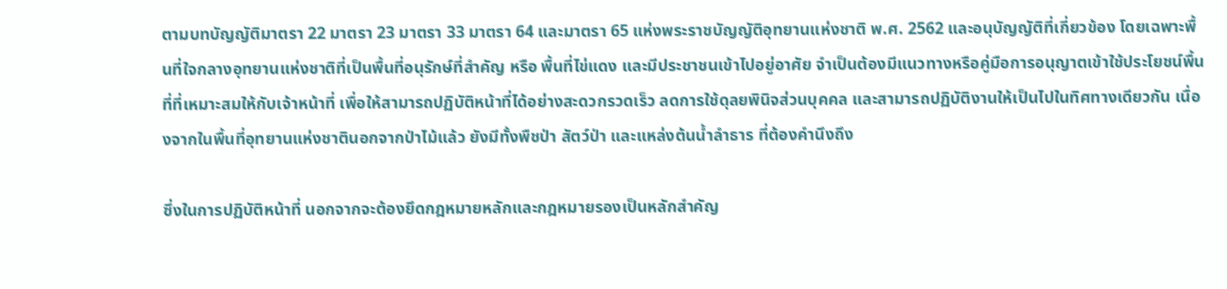ตามบทบัญญัติมาตรา 22 มาตรา 23 มาตรา 33 มาตรา 64 และมาตรา 65 แห่งพระราชบัญญัติอุทยานแห่งชาติ พ.ศ. 2562 และอนุบัญญัติที่เกี่ยวข้อง โดยเฉพาะพื้นที่ใจกลางอุทยานแห่งชาติที่เป็นพื้นที่อนุรักษ์ที่สำคัญ หรือ พื้นที่ไข่แดง และมีประชาชนเข้าไปอยู่อาศัย จำเป็นต้องมีแนวทางหรือคู่มือการอนุญาตเข้าใช้ประโยชน์พื้นที่ที่เหมาะสมให้กับเจ้าหน้าที่ เพื่อให้สามารถปฏิบัติหน้าที่ได้อย่างสะดวกรวดเร็ว ลดการใช้ดุลยพินิจส่วนบุคคล และสามารถปฏิบัติงานให้เป็นไปในทิศทางเดียวกัน เนื่องจากในพื้นที่อุทยานแห่งชาตินอกจากป่าไม้แล้ว ยังมีทั้งพืชป่า สัตว์ป่า และแหล่งต้นน้ำลำธาร ที่ต้องคำนึงถึง

ซึ่งในการปฏิบัติหน้าที่ นอกจากจะต้องยึดกฎหมายหลักและกฎหมายรองเป็นหลักสำคัญ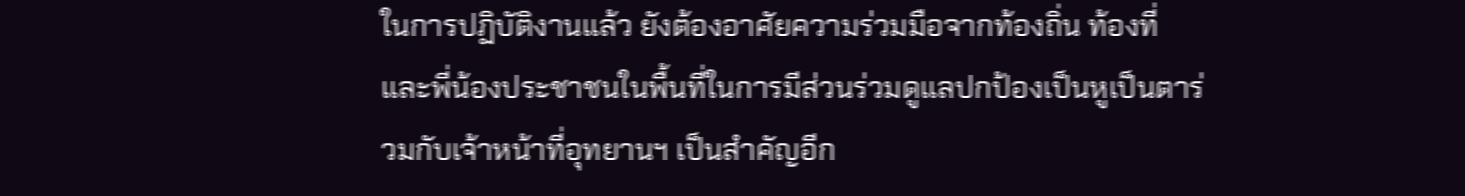ในการปฏิบัติงานแล้ว ยังต้องอาศัยความร่วมมือจากท้องถิ่น ท้องที่ และพี่น้องประชาชนในพื้นที่ในการมีส่วนร่วมดูแลปกป้องเป็นหูเป็นตาร่วมกับเจ้าหน้าที่อุทยานฯ เป็นสำคัญอีก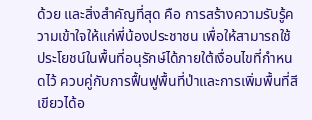ด้วย และสิ่งสำคัญที่สุด คือ การสร้างความรับรู้ความเข้าใจให้แก่พี่น้องประชาชน เพื่อให้สามารถใช้ประโยชน์ในพื้นที่อนุรักษ์ได้ภายใต้เงื่อนไขที่กำหนดไว้ ควบคู่กับการฟื้นฟูพื้นที่ป่าและการเพิ่มพื้นที่สีเขียวได้อ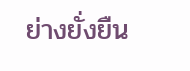ย่างยั่งยืน